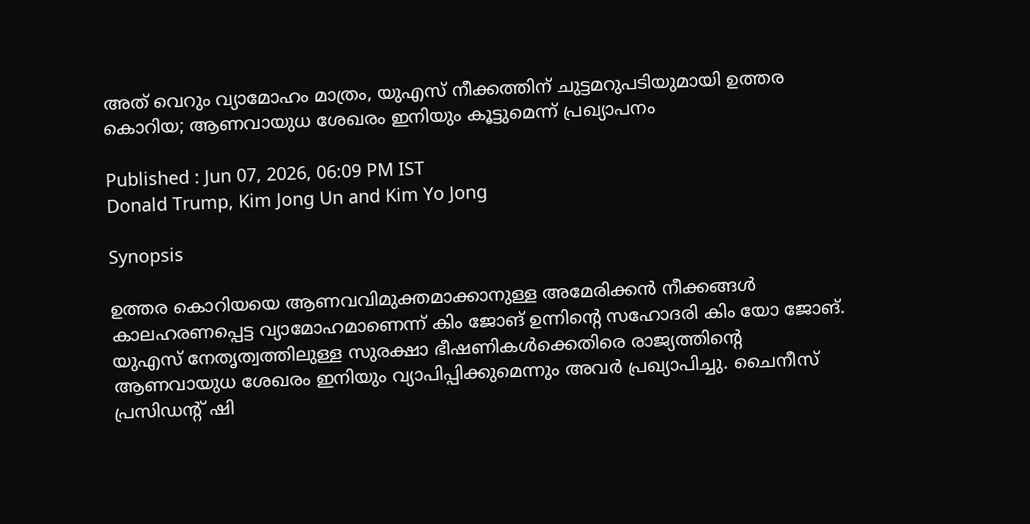അത് വെറും വ്യാമോഹം മാത്രം, യുഎസ് നീക്കത്തിന് ചുട്ടമറുപടിയുമായി ഉത്തര കൊറിയ; ആണവായുധ ശേഖരം ഇനിയും കൂട്ടുമെന്ന് പ്രഖ്യാപനം

Published : Jun 07, 2026, 06:09 PM IST
Donald Trump, Kim Jong Un and Kim Yo Jong

Synopsis

ഉത്തര കൊറിയയെ ആണവവിമുക്തമാക്കാനുള്ള അമേരിക്കൻ നീക്കങ്ങൾ കാലഹരണപ്പെട്ട വ്യാമോഹമാണെന്ന് കിം ജോങ് ഉന്നിന്റെ സഹോദരി കിം യോ ജോങ്. യുഎസ് നേതൃത്വത്തിലുള്ള സുരക്ഷാ ഭീഷണികൾക്കെതിരെ രാജ്യത്തിന്റെ ആണവായുധ ശേഖരം ഇനിയും വ്യാപിപ്പിക്കുമെന്നും അവർ പ്രഖ്യാപിച്ചു. ചൈനീസ് പ്രസിഡന്റ് ഷി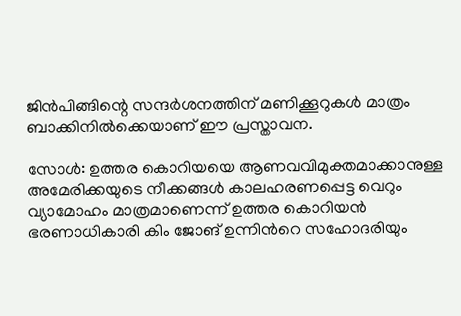ജിൻപിങ്ങിന്റെ സന്ദർശനത്തിന് മണിക്കൂറുകൾ മാത്രം ബാക്കിനിൽക്കെയാണ് ഈ പ്രസ്താവന.

സോൾ: ഉത്തര കൊറിയയെ ആണവവിമുക്തമാക്കാനുള്ള അമേരിക്കയുടെ നീക്കങ്ങൾ കാലഹരണപ്പെട്ട വെറും വ്യാമോഹം മാത്രമാണെന്ന് ഉത്തര കൊറിയൻ ഭരണാധികാരി കിം ജോങ് ഉന്നിന്‍റെ സഹോദരിയും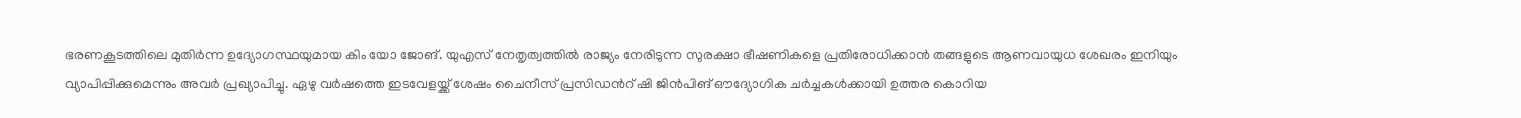ഭരണകൂടത്തിലെ മുതിർന്ന ഉദ്യോഗസ്ഥയുമായ കിം യോ ജോങ്. യുഎസ് നേതൃത്വത്തിൽ രാജ്യം നേരിടുന്ന സുരക്ഷാ ഭീഷണികളെ പ്രതിരോധിക്കാൻ തങ്ങളുടെ ആണവായുധ ശേഖരം ഇനിയും വ്യാപിപ്പിക്കുമെന്നും അവർ പ്രഖ്യാപിച്ചു. ഏഴു വർഷത്തെ ഇടവേളയ്ക്ക് ശേഷം ചൈനീസ് പ്രസിഡന്‍റ് ഷി ജിൻപിങ് ഔദ്യോഗിക ചർച്ചകൾക്കായി ഉത്തര കൊറിയ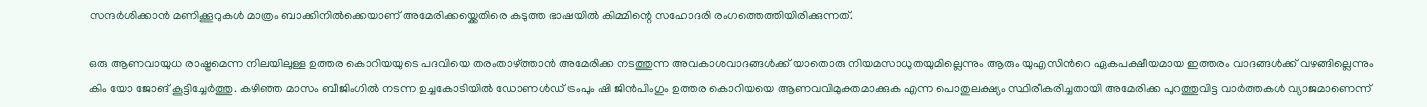സന്ദർശിക്കാൻ മണിക്കൂറുകൾ മാത്രം ബാക്കിനിൽക്കെയാണ് അമേരിക്കയ്ക്കെതിരെ കടുത്ത ഭാഷയിൽ കിമ്മിന്റെ സഹോദരി രംഗത്തെത്തിയിരിക്കുന്നത്.

ഒരു ആണവായുധ രാഷ്ട്രമെന്ന നിലയിലുള്ള ഉത്തര കൊറിയയുടെ പദവിയെ തരംതാഴ്ത്താൻ അമേരിക്ക നടത്തുന്ന അവകാശവാദങ്ങൾക്ക് യാതൊരു നിയമസാധുതയുമില്ലെന്നും ആരും യുഎസിന്‍റെ ഏകപക്ഷീയമായ ഇത്തരം വാദങ്ങൾക്ക് വഴങ്ങില്ലെന്നും കിം യോ ജോങ് കൂട്ടിച്ചേർത്തു. കഴിഞ്ഞ മാസം ബീജിംഗിൽ നടന്ന ഉച്ചകോടിയിൽ ഡോണൾഡ് ട്രംപും ഷി ജിൻപിംഗും ഉത്തര കൊറിയയെ ആണവവിമുക്തമാക്കുക എന്ന പൊതുലക്ഷ്യം സ്ഥിരീകരിച്ചതായി അമേരിക്ക പുറത്തുവിട്ട വാർത്തകൾ വ്യാജമാണെന്ന്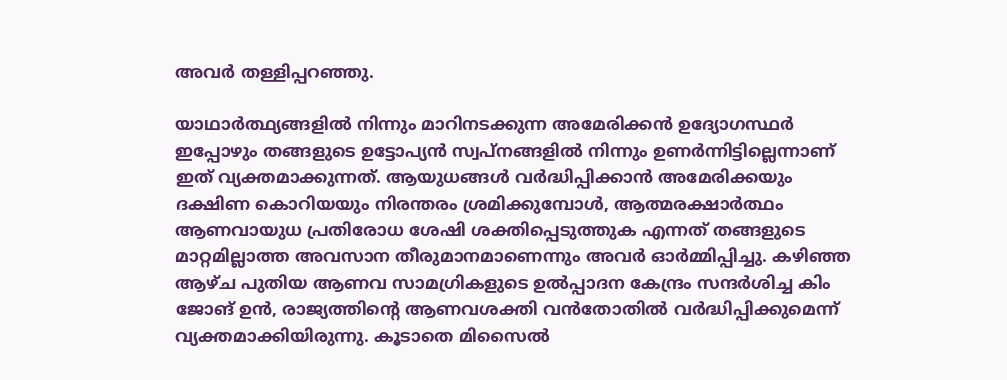അവർ തള്ളിപ്പറഞ്ഞു.

യാഥാർത്ഥ്യങ്ങളിൽ നിന്നും മാറിനടക്കുന്ന അമേരിക്കൻ ഉദ്യോഗസ്ഥർ ഇപ്പോഴും തങ്ങളുടെ ഉട്ടോപ്യൻ സ്വപ്നങ്ങളിൽ നിന്നും ഉണർന്നിട്ടില്ലെന്നാണ് ഇത് വ്യക്തമാക്കുന്നത്. ആയുധങ്ങൾ വർദ്ധിപ്പിക്കാൻ അമേരിക്കയും ദക്ഷിണ കൊറിയയും നിരന്തരം ശ്രമിക്കുമ്പോൾ, ആത്മരക്ഷാർത്ഥം ആണവായുധ പ്രതിരോധ ശേഷി ശക്തിപ്പെടുത്തുക എന്നത് തങ്ങളുടെ മാറ്റമില്ലാത്ത അവസാന തീരുമാനമാണെന്നും അവർ ഓർമ്മിപ്പിച്ചു. കഴിഞ്ഞ ആഴ്ച പുതിയ ആണവ സാമഗ്രികളുടെ ഉൽപ്പാദന കേന്ദ്രം സന്ദർശിച്ച കിം ജോങ് ഉൻ, രാജ്യത്തിന്റെ ആണവശക്തി വൻതോതിൽ വർദ്ധിപ്പിക്കുമെന്ന് വ്യക്തമാക്കിയിരുന്നു. കൂടാതെ മിസൈൽ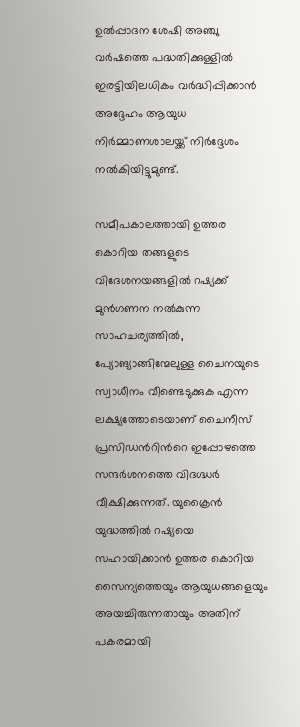ഉൽപ്പാദന ശേഷി അഞ്ചു വർഷത്തെ പദ്ധതിക്കുള്ളിൽ ഇരട്ടിയിലധികം വർദ്ധിപ്പിക്കാൻ അദ്ദേഹം ആയുധ നിർമ്മാണശാലയ്ക്ക് നിർദ്ദേശം നൽകിയിട്ടുമുണ്ട്.

സമീപകാലത്തായി ഉത്തര കൊറിയ തങ്ങളുടെ വിദേശനയങ്ങളിൽ റഷ്യക്ക് മുൻഗണന നൽകുന്ന സാഹചര്യത്തിൽ, പ്യോങ്യാങ്ങിന്മേലുള്ള ചൈനയുടെ സ്വാധീനം വീണ്ടെടുക്കുക എന്ന ലക്ഷ്യത്തോടെയാണ് ചൈനീസ് പ്രസിഡന്‍റിന്‍റെ ഇപ്പോഴത്തെ സന്ദർശനത്തെ വിദഗ്ദ്ധർ വീക്ഷിക്കുന്നത്. യുക്രൈൻ യുദ്ധത്തിൽ റഷ്യയെ സഹായിക്കാൻ ഉത്തര കൊറിയ സൈന്യത്തെയും ആയുധങ്ങളെയും അയച്ചിരുന്നതായും അതിന് പകരമായി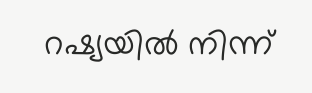റഷ്യയിൽ നിന്ന്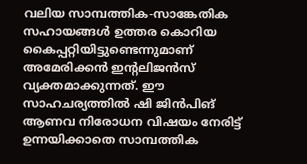വലിയ സാമ്പത്തിക-സാങ്കേതിക സഹായങ്ങൾ ഉത്തര കൊറിയ കൈപ്പറ്റിയിട്ടുണ്ടെന്നുമാണ് അമേരിക്കൻ ഇന്‍റലിജൻസ് വ്യക്തമാക്കുന്നത്. ഈ സാഹചര്യത്തിൽ ഷി ജിൻപിങ് ആണവ നിരോധന വിഷയം നേരിട്ട് ഉന്നയിക്കാതെ സാമ്പത്തിക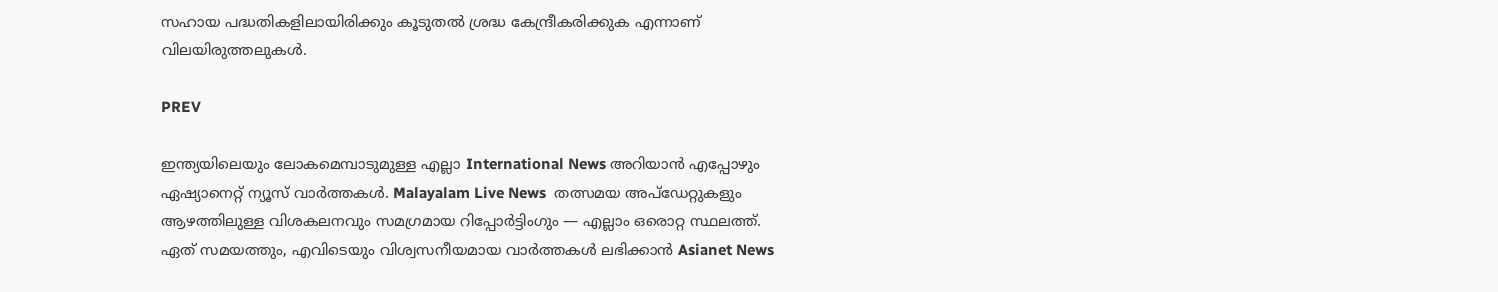സഹായ പദ്ധതികളിലായിരിക്കും കൂടുതൽ ശ്രദ്ധ കേന്ദ്രീകരിക്കുക എന്നാണ് വിലയിരുത്തലുകൾ.

PREV

ഇന്ത്യയിലെയും ലോകമെമ്പാടുമുള്ള എല്ലാ International News അറിയാൻ എപ്പോഴും ഏഷ്യാനെറ്റ് ന്യൂസ് വാർത്തകൾ. Malayalam Live News  തത്സമയ അപ്‌ഡേറ്റുകളും ആഴത്തിലുള്ള വിശകലനവും സമഗ്രമായ റിപ്പോർട്ടിംഗും — എല്ലാം ഒരൊറ്റ സ്ഥലത്ത്. ഏത് സമയത്തും, എവിടെയും വിശ്വസനീയമായ വാർത്തകൾ ലഭിക്കാൻ Asianet News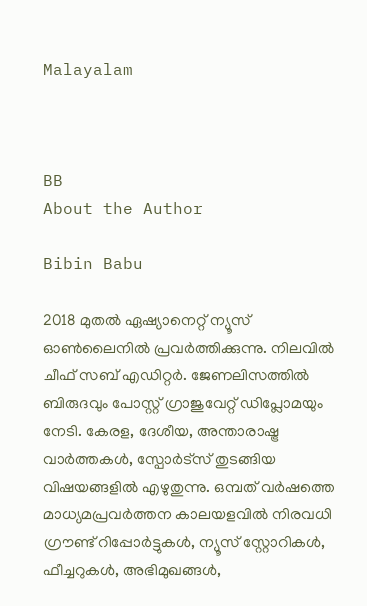Malayalam



BB
About the Author

Bibin Babu

2018 മുതല്‍ ഏഷ്യാനെറ്റ് ന്യൂസ് ഓണ്‍ലൈനില്‍ പ്രവര്‍ത്തിക്കുന്നു. നിലവില്‍ ചീഫ് സബ് എഡിറ്റർ. ജേണലിസത്തില്‍ ബിരുദവും പോസ്റ്റ് ഗ്രാജുവേറ്റ് ഡിപ്ലോമയും നേടി. കേരള, ദേശീയ, അന്താരാഷ്ട്ര വാര്‍ത്തകള്‍, സ്പോര്‍ട്സ് തുടങ്ങിയ വിഷയങ്ങളില്‍ എഴുതുന്നു. ഒമ്പത് വര്‍ഷത്തെ മാധ്യമപ്രവര്‍ത്തന കാലയളവില്‍ നിരവധി ഗ്രൗണ്ട് റിപ്പോര്‍ട്ടുകള്‍, ന്യൂസ് സ്റ്റോറികള്‍, ഫീച്ചറുകള്‍, അഭിമുഖങ്ങള്‍,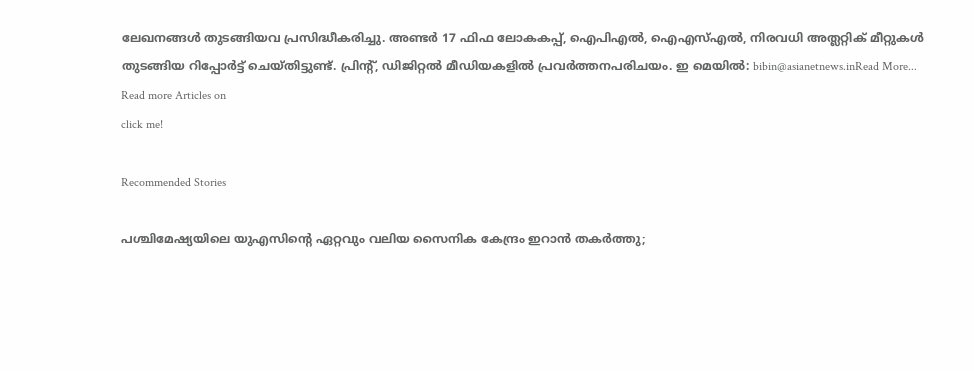ലേഖനങ്ങള്‍ തുടങ്ങിയവ പ്രസിദ്ധീകരിച്ചു. അണ്ടര്‍ 17 ഫിഫ ലോകകപ്പ്, ഐപിഎൽ, ഐഎസ്എൽ, നിരവധി അത്ലറ്റിക് മീറ്റുകൾ തുടങ്ങിയ റിപ്പോര്‍ട്ട് ചെയ്തിട്ടുണ്ട്. പ്രിന്‍റ്, ഡിജിറ്റല്‍ മീഡിയകളില്‍ പ്രവര്‍ത്തനപരിചയം. ഇ മെയില്‍: bibin@asianetnews.inRead More...
Read more Articles on
click me!

Recommended Stories

പശ്ചിമേഷ്യയിലെ യുഎസിന്‍റെ ഏറ്റവും വലിയ സൈനിക കേന്ദ്രം ഇറാൻ തകർത്തു;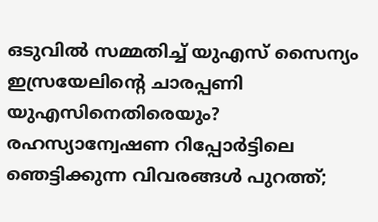ഒടുവിൽ സമ്മതിച്ച് യുഎസ് സൈന്യം
ഇസ്രയേലിന്‍റെ ചാരപ്പണി യുഎസിനെതിരെയും? രഹസ്യാന്വേഷണ റിപ്പോർട്ടിലെ ഞെട്ടിക്കുന്ന വിവരങ്ങൾ പുറത്ത്;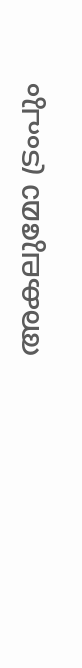അകലുമോ ട്രംപും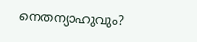നെതന്യാഹുവും?